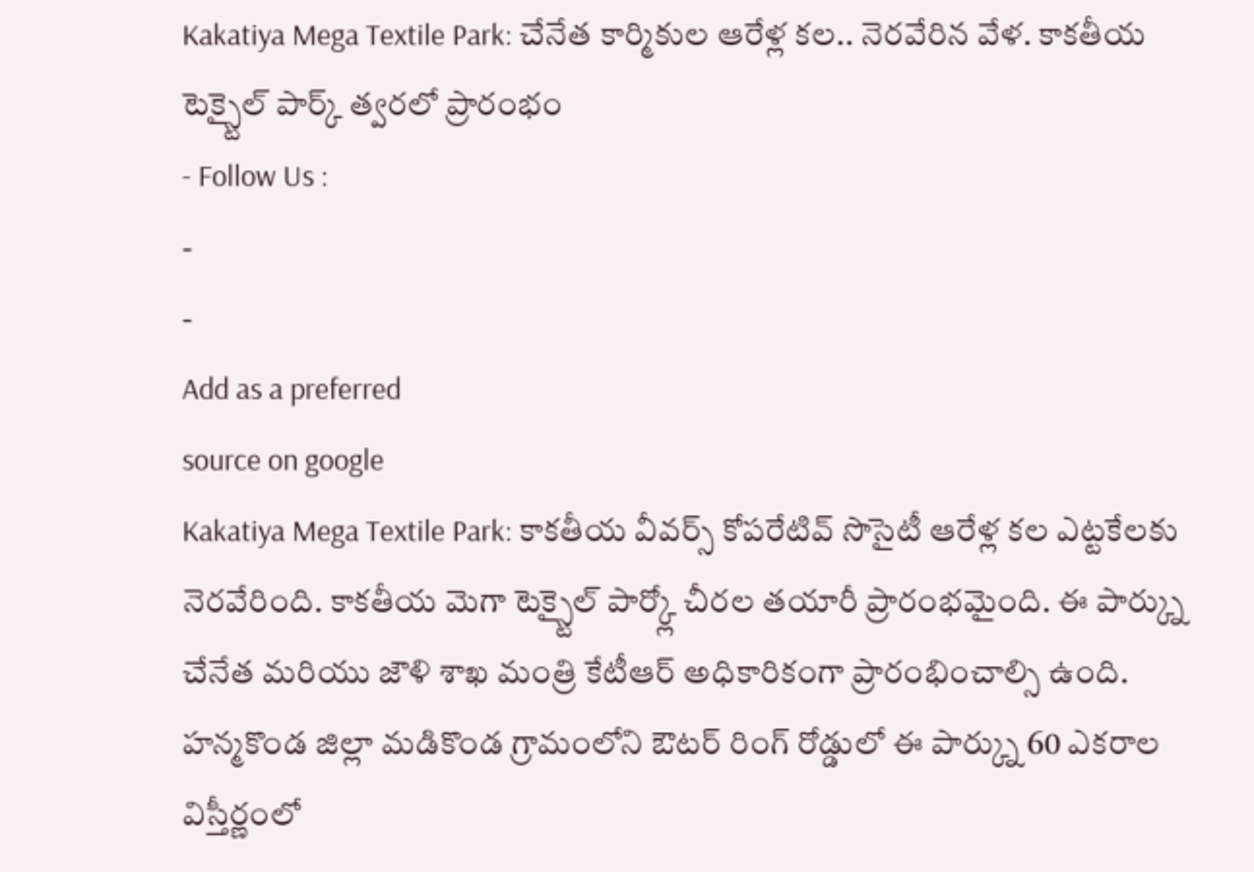Kakatiya Mega Textile Park: చేనేత కార్మికుల ఆరేళ్ల కల.. నెరవేరిన వేళ. కాకతీయ టెక్స్టైల్ పార్క్ త్వరలో ప్రారంభం
- Follow Us :
-
-
Add as a preferred
source on google
Kakatiya Mega Textile Park: కాకతీయ వీవర్స్ కోపరేటివ్ సొసైటీ ఆరేళ్ల కల ఎట్టకేలకు నెరవేరింది. కాకతీయ మెగా టెక్స్టైల్ పార్క్లో చీరల తయారీ ప్రారంభమైంది. ఈ పార్క్ను చేనేత మరియు జౌళి శాఖ మంత్రి కేటీఆర్ అధికారికంగా ప్రారంభించాల్సి ఉంది. హన్మకొండ జిల్లా మడికొండ గ్రామంలోని ఔటర్ రింగ్ రోడ్డులో ఈ పార్క్ను 60 ఎకరాల విస్తీర్ణంలో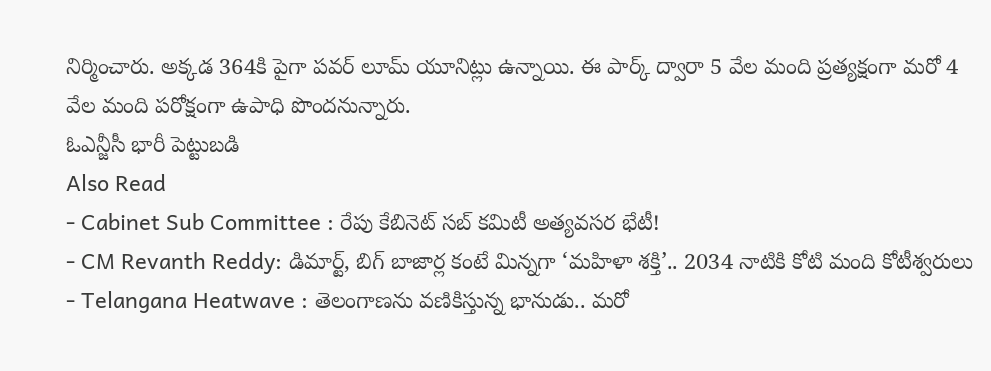నిర్మించారు. అక్కడ 364కి పైగా పవర్ లూమ్ యూనిట్లు ఉన్నాయి. ఈ పార్క్ ద్వారా 5 వేల మంది ప్రత్యక్షంగా మరో 4 వేల మంది పరోక్షంగా ఉపాధి పొందనున్నారు.
ఓఎన్జీసీ భారీ పెట్టుబడి
Also Read
- Cabinet Sub Committee : రేపు కేబినెట్ సబ్ కమిటీ అత్యవసర భేటీ!
- CM Revanth Reddy: డిమార్ట్, బిగ్ బాజార్ల కంటే మిన్నగా ‘మహిళా శక్తి’.. 2034 నాటికి కోటి మంది కోటీశ్వరులు
- Telangana Heatwave : తెలంగాణను వణికిస్తున్న భానుడు.. మరో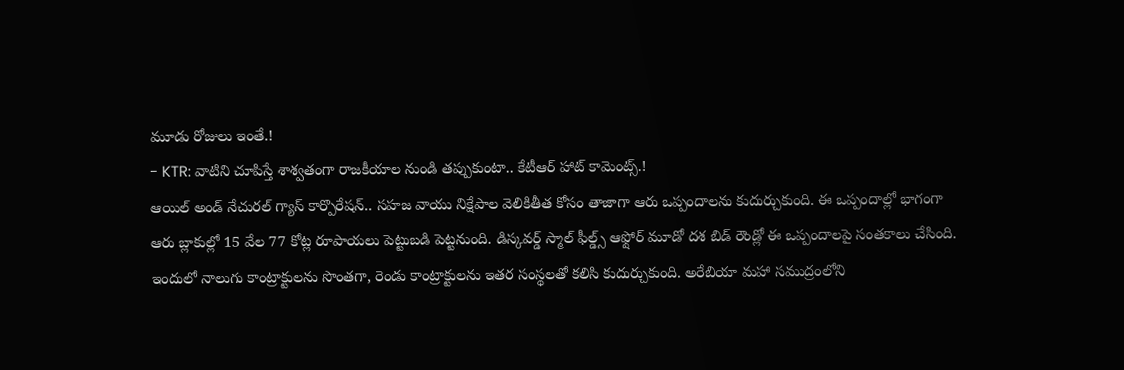మూడు రోజులు ఇంతే.!
- KTR: వాటిని చూపిస్తే శాశ్వతంగా రాజకీయాల నుండి తప్పుకుంటా.. కేటీఆర్ హాట్ కామెంట్స్.!
ఆయిల్ అండ్ నేచురల్ గ్యాస్ కార్పొరేషన్.. సహజ వాయు నిక్షేపాల వెలికితీత కోసం తాజాగా ఆరు ఒప్పందాలను కుదుర్చుకుంది. ఈ ఒప్పందాల్లో భాగంగా ఆరు బ్లాకుల్లో 15 వేల 77 కోట్ల రూపాయలు పెట్టుబడి పెట్టనుంది. డిస్కవర్డ్ స్మాల్ ఫీల్డ్స్ ఆఫ్షోర్ మూడో దశ బిడ్ రౌండ్లో ఈ ఒప్పందాలపై సంతకాలు చేసింది. ఇందులో నాలుగు కాంట్రాక్టులను సొంతగా, రెండు కాంట్రాక్టులను ఇతర సంస్థలతో కలిసి కుదుర్చుకుంది. అరేబియా మహా సముద్రంలోని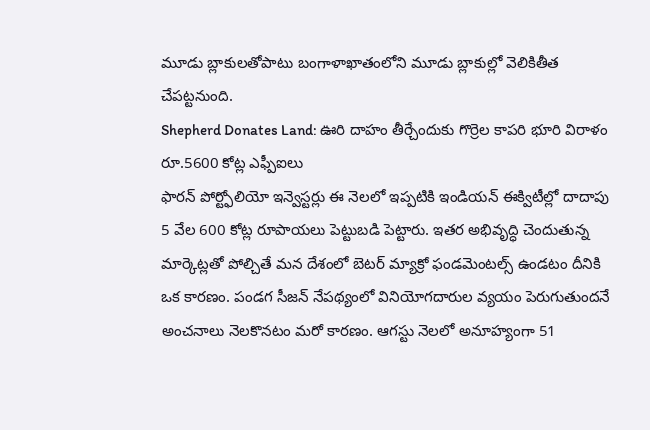మూడు బ్లాకులతోపాటు బంగాళాఖాతంలోని మూడు బ్లాకుల్లో వెలికితీత చేపట్టనుంది.
Shepherd Donates Land: ఊరి దాహం తీర్చేందుకు గొర్రెల కాపరి భూరి విరాళం
రూ.5600 కోట్ల ఎఫ్పీఐలు
ఫారన్ పోర్ట్ఫోలియో ఇన్వెస్టర్లు ఈ నెలలో ఇప్పటికి ఇండియన్ ఈక్విటీల్లో దాదాపు 5 వేల 600 కోట్ల రూపాయలు పెట్టుబడి పెట్టారు. ఇతర అభివృద్ధి చెందుతున్న మార్కెట్లతో పోల్చితే మన దేశంలో బెటర్ మ్యాక్రో ఫండమెంటల్స్ ఉండటం దీనికి ఒక కారణం. పండగ సీజన్ నేపథ్యంలో వినియోగదారుల వ్యయం పెరుగుతుందనే అంచనాలు నెలకొనటం మరో కారణం. ఆగస్టు నెలలో అనూహ్యంగా 51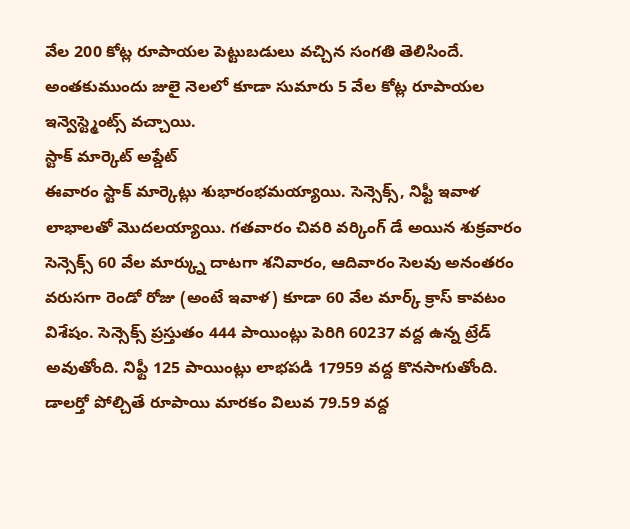వేల 200 కోట్ల రూపాయల పెట్టుబడులు వచ్చిన సంగతి తెలిసిందే. అంతకుముందు జులై నెలలో కూడా సుమారు 5 వేల కోట్ల రూపాయల ఇన్వెస్ట్మెంట్స్ వచ్చాయి.
స్టాక్ మార్కెట్ అప్డేట్
ఈవారం స్టాక్ మార్కెట్లు శుభారంభమయ్యాయి. సెన్సెక్స్, నిఫ్టీ ఇవాళ లాభాలతో మొదలయ్యాయి. గతవారం చివరి వర్కింగ్ డే అయిన శుక్రవారం సెన్సెక్స్ 60 వేల మార్క్ను దాటగా శనివారం, ఆదివారం సెలవు అనంతరం వరుసగా రెండో రోజు (అంటే ఇవాళ) కూడా 60 వేల మార్క్ క్రాస్ కావటం విశేషం. సెన్సెక్స్ ప్రస్తుతం 444 పాయింట్లు పెరిగి 60237 వద్ద ఉన్న ట్రేడ్ అవుతోంది. నిఫ్టీ 125 పాయింట్లు లాభపడి 17959 వద్ద కొనసాగుతోంది. డాలర్తో పోల్చితే రూపాయి మారకం విలువ 79.59 వద్ద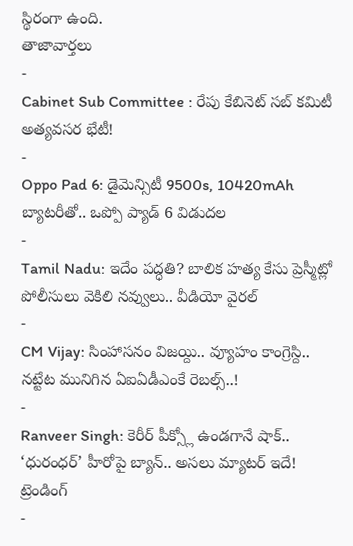స్థిరంగా ఉంది.
తాజావార్తలు
-
Cabinet Sub Committee : రేపు కేబినెట్ సబ్ కమిటీ అత్యవసర భేటీ!
-
Oppo Pad 6: డైమెన్సిటీ 9500s, 10420mAh బ్యాటరీతో.. ఒప్పో ప్యాడ్ 6 విడుదల
-
Tamil Nadu: ఇదేం పద్ధతి? బాలిక హత్య కేసు ప్రెస్మీట్లో పోలీసులు వెకిలి నవ్వులు.. వీడియో వైరల్
-
CM Vijay: సింహాసనం విజయ్ది.. వ్యూహం కాంగ్రెస్ది.. నట్టేట మునిగిన ఏఐఏడీఎంకే రెబల్స్..!
-
Ranveer Singh: కెరీర్ పీక్స్లో ఉండగానే షాక్.. ‘ధురంధర్’ హీరోపై బ్యాన్.. అసలు మ్యాటర్ ఇదే!
ట్రెండింగ్
-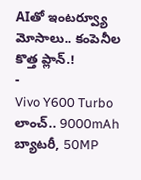AIతో ఇంటర్వ్యూ మోసాలు.. కంపెనీల కొత్త ప్లాన్.!
-
Vivo Y600 Turbo లాంచ్.. 9000mAh బ్యాటరీ, 50MP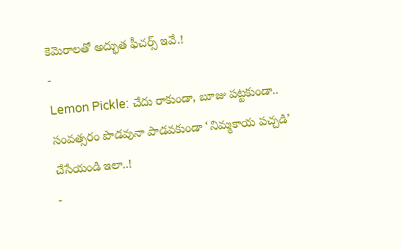కెమెరాలతో అద్భుత ఫీచర్స్ ఇవే.!
-
Lemon Pickle: చేదు రాకుండా, బూజు పట్టకుండా.. సంవత్సరం పొడవునా పాడవకుండా ‘నిమ్మకాయ పచ్చడి’ చేసేయండి ఇలా..!
-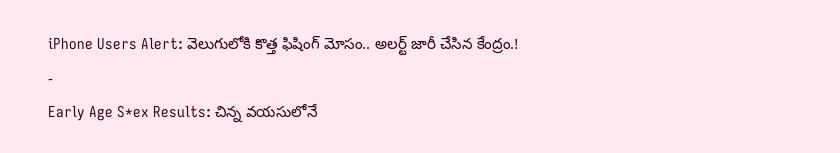iPhone Users Alert: వెలుగులోకి కొత్త ఫిషింగ్ మోసం.. అలర్ట్ జారీ చేసిన కేంద్రం.!
-
Early Age S*ex Results: చిన్న వయసులోనే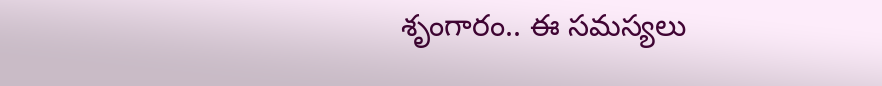శృంగారం.. ఈ సమస్యలు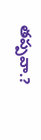తప్పవా.?